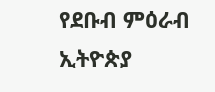የደቡብ ምዕራብ ኢትዮጵያ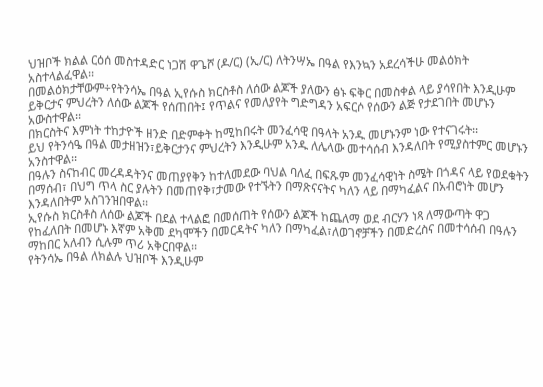ህዝቦች ክልል ርዕሰ መስተዳድር ነጋሽ ዋጌሾ (ዶ/ር) (ኢ/ር) ለትንሣኤ በዓል የእንኳን አደረሳችሁ መልዕክት አስተላልፈዋል፡፡
በመልዕክታቸውም÷የትንሳኤ በዓል ኢየሱስ ክርስቶስ ለሰው ልጆች ያለውን ፅኑ ፍቅር በመስቀል ላይ ያሳየበት እንዲሁም ይቅርታና ምህረትን ለሰው ልጆች የሰጠበት፤ የጥልና የመለያየት ግድግዳን አፍርሶ የሰውን ልጅ የታደገበት መሆኑን አውስተዋል፡፡
በክርስትና እምነት ተከታዮች ዘንድ በድምቀት ከሚከበሩት መንፈሳዊ በዓላት አንዱ መሆኑንም ነው የተናገሩት፡፡
ይህ የትንሳዔ በዓል መታዘዝን፣ይቅርታንና ምህረትን እንዲሁም አንዱ ለሌላው መተሳሰብ እንዳለበት የሚያስተምር መሆኑን አንስተዋል፡፡
በዓሉን ስናከብር መረዳዳትንና መጠያየቅን ከተለመደው ባህል ባለፈ በፍጹም መንፈሳዊነት ስሜት በጎዳና ላይ የወደቁትን በማሰብ፣ በህግ ጥላ ስር ያሉትን በመጠየቅ፣ታመው የተኙትን በማጽናናትና ካለን ላይ በማካፈልና በአብሮነት መሆን እንዳለበትም አስገንዝበዋል፡፡
ኢየሱስ ክርስቶስ ለሰው ልጆች በደል ተላልፎ በመሰጠት የሰውን ልጆች ከጨለማ ወደ ብርሃን ነጻ ለማውጣት ዋጋ የከፈለበት በመሆኑ እኛም አቅመ ደካሞችን በመርዳትና ካለን በማካፈል፣ለወገኖቻችን በመድረስና በመተሳሰብ በዓሉን ማከበር አለብን ሲሉም ጥሪ አቅርበዋል፡፡
የትንሳኤ በዓል ለክልሉ ህዝቦች እንዲሁም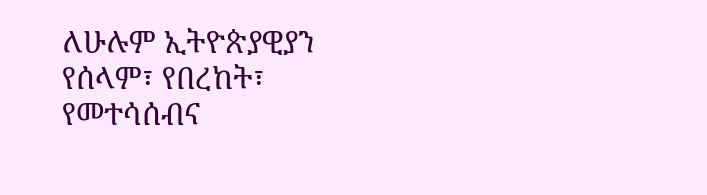ለሁሉም ኢትዮጵያዊያን የሰላም፣ የበረከት፣ የመተሳሰብና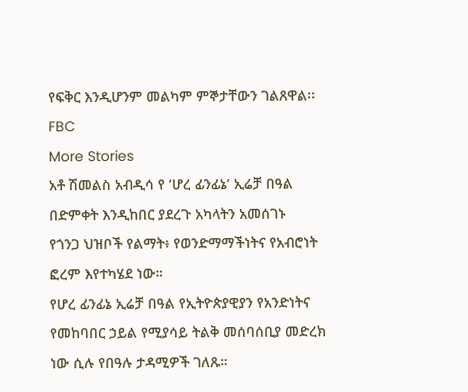የፍቅር እንዲሆንም መልካም ምኞታቸውን ገልጸዋል፡፡
FBC
More Stories
አቶ ሽመልስ አብዲሳ የ ‘ሆረ ፊንፊኔ’ ኢሬቻ በዓል በድምቀት እንዲከበር ያደረጉ አካላትን አመሰገኑ
የጎንጋ ህዝቦች የልማት፥ የወንድማማችነትና የአብሮነት ፎረም እየተካሄደ ነው።
የሆረ ፊንፊኔ ኢሬቻ በዓል የኢትዮጵያዊያን የአንድነትና የመከባበር ኃይል የሚያሳይ ትልቅ መሰባሰቢያ መድረክ ነው ሲሉ የበዓሉ ታዳሚዎች ገለጹ።